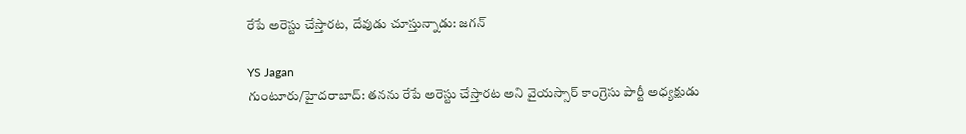రేపే అరెస్టు చేస్తారట, దేవుడు చూస్తున్నాడు: జగన్

YS Jagan
గుంటూరు/హైదరాబాద్: తనను రేపే అరెస్టు చేస్తారట అని వైయస్సార్ కాంగ్రెసు పార్టీ అధ్యక్షుడు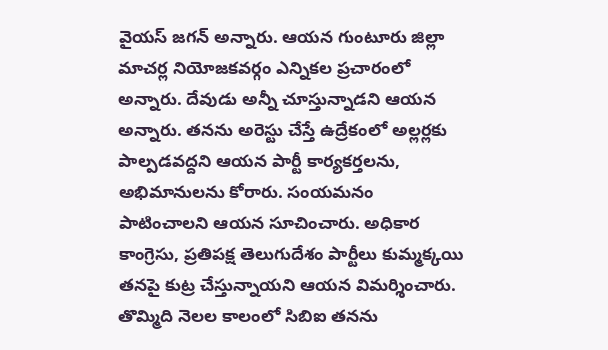వైయస్ జగన్ అన్నారు. ఆయన గుంటూరు జిల్లా మాచర్ల నియోజకవర్గం ఎన్నికల ప్రచారంలో అన్నారు. దేవుడు అన్నీ చూస్తున్నాడని ఆయన అన్నారు. తనను అరెస్టు చేస్తే ఉద్రేకంలో అల్లర్లకు పాల్పడవద్దని ఆయన పార్టీ కార్యకర్తలను, అభిమానులను కోరారు. సంయమనం పాటించాలని ఆయన సూచించారు. అధికార కాంగ్రెసు, ప్రతిపక్ష తెలుగుదేశం పార్టీలు కుమ్మక్కయి తనపై కుట్ర చేస్తున్నాయని ఆయన విమర్శించారు. తొమ్మిది నెలల కాలంలో సిబిఐ తనను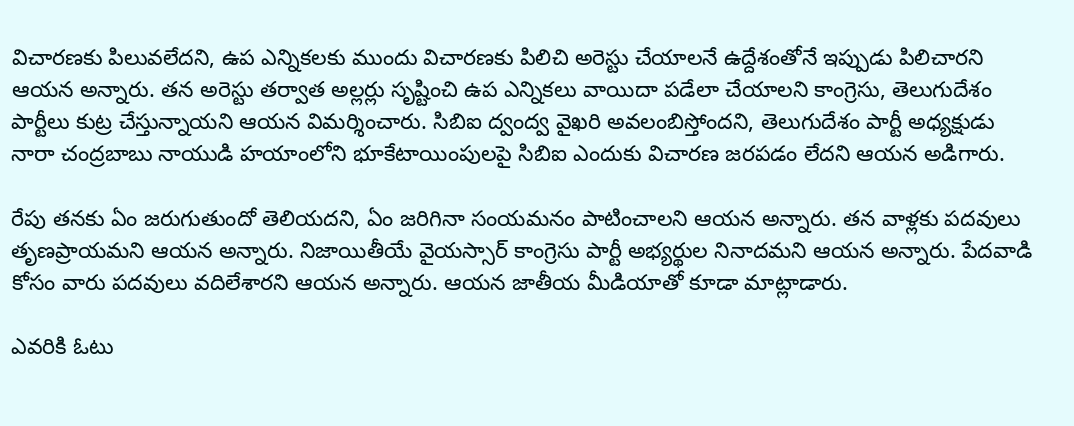విచారణకు పిలువలేదని, ఉప ఎన్నికలకు ముందు విచారణకు పిలిచి అరెస్టు చేయాలనే ఉద్దేశంతోనే ఇప్పుడు పిలిచారని ఆయన అన్నారు. తన అరెస్టు తర్వాత అల్లర్లు సృష్టించి ఉప ఎన్నికలు వాయిదా పడేలా చేయాలని కాంగ్రెసు, తెలుగుదేశం పార్టీలు కుట్ర చేస్తున్నాయని ఆయన విమర్శించారు. సిబిఐ ద్వంద్వ వైఖరి అవలంబిస్తోందని, తెలుగుదేశం పార్టీ అధ్యక్షుడు నారా చంద్రబాబు నాయుడి హయాంలోని భూకేటాయింపులపై సిబిఐ ఎందుకు విచారణ జరపడం లేదని ఆయన అడిగారు.

రేపు తనకు ఏం జరుగుతుందో తెలియదని, ఏం జరిగినా సంయమనం పాటించాలని ఆయన అన్నారు. తన వాళ్లకు పదవులు తృణప్రాయమని ఆయన అన్నారు. నిజాయితీయే వైయస్సార్ కాంగ్రెసు పార్టీ అభ్యర్థుల నినాదమని ఆయన అన్నారు. పేదవాడి కోసం వారు పదవులు వదిలేశారని ఆయన అన్నారు. ఆయన జాతీయ మీడియాతో కూడా మాట్లాడారు.

ఎవరికి ఓటు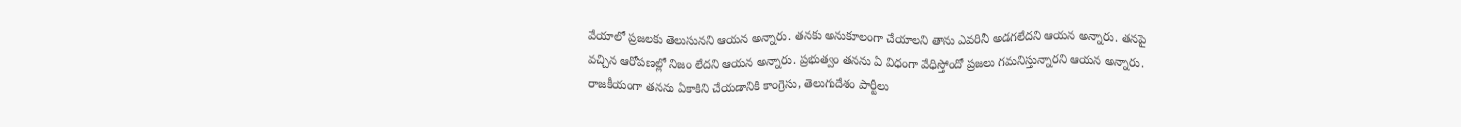వేయాలో ప్రజలకు తెలుసునని ఆయన అన్నారు. తనకు అనుకూలంగా చేయాలని తాను ఎవరినీ అడగలేదని ఆయన అన్నారు. తనపై వచ్చిన ఆరోపణల్లో నిజం లేదని ఆయన అన్నారు. ప్రభుత్వం తనను ఏ విధంగా వేధిస్తోందో ప్రజలు గమనిస్తున్నారని ఆయన అన్నారు. రాజకీయంగా తనను ఏకాకిని చేయడానికి కాంగ్రెసు, తెలుగుదేశం పార్టీలు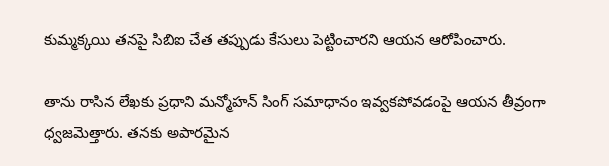కుమ్మక్కయి తనపై సిబిఐ చేత తప్పుడు కేసులు పెట్టించారని ఆయన ఆరోపించారు.

తాను రాసిన లేఖకు ప్రధాని మన్మోహన్ సింగ్ సమాధానం ఇవ్వకపోవడంపై ఆయన తీవ్రంగా ధ్వజమెత్తారు. తనకు అపారమైన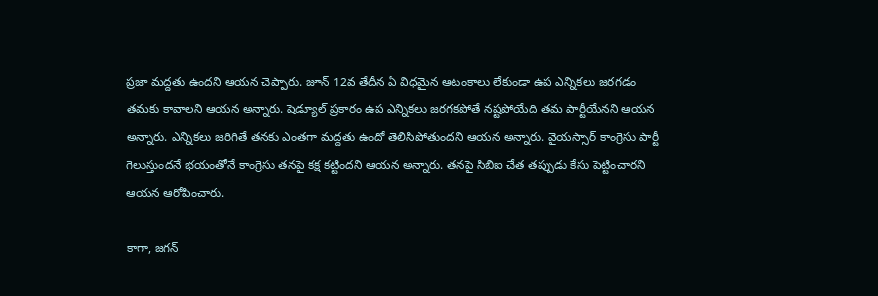ప్రజా మద్దతు ఉందని ఆయన చెప్పారు. జూన్ 12వ తేదీన ఏ విధమైన ఆటంకాలు లేకుండా ఉప ఎన్నికలు జరగడం తమకు కావాలని ఆయన అన్నారు. షెడ్యూల్ ప్రకారం ఉప ఎన్నికలు జరగకపోతే నష్టపోయేది తమ పార్టీయేనని ఆయన అన్నారు. ఎన్నికలు జరిగితే తనకు ఎంతగా మద్దతు ఉందో తెలిసిపోతుందని ఆయన అన్నారు. వైయస్సార్ కాంగ్రెసు పార్టీ గెలుస్తుందనే భయంతోనే కాంగ్రెసు తనపై కక్ష కట్టిందని ఆయన అన్నారు. తనపై సిబిఐ చేత తప్పుడు కేసు పెట్టించారని ఆయన ఆరోపించారు.

కాగా, జగన్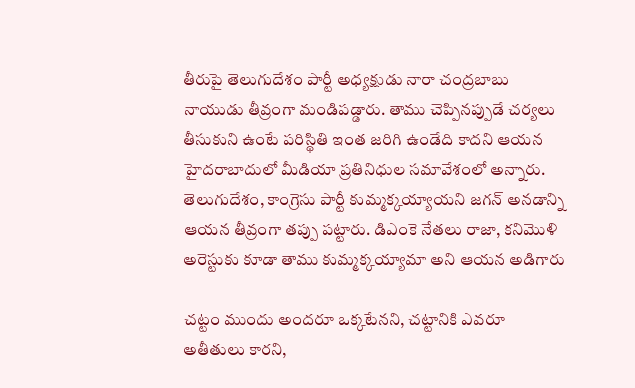తీరుపై తెలుగుదేశం పార్టీ అధ్యక్షుడు నారా చంద్రబాబు నాయుడు తీవ్రంగా మండిపడ్డారు. తాము చెప్పినప్పుడే చర్యలు తీసుకుని ఉంటే పరిస్థితి ఇంత జరిగి ఉండేది కాదని ఆయన హైదరాబాదులో మీడియా ప్రతినిధుల సమావేశంలో అన్నారు. తెలుగుదేశం, కాంగ్రెసు పార్టీ కుమ్మక్కయ్యాయని జగన్ అనడాన్ని ఆయన తీవ్రంగా తప్పు పట్టారు. డిఎంకె నేతలు రాజా, కనిమొళి అరెస్టుకు కూడా తాము కుమ్మక్కయ్యామా అని ఆయన అడిగారు

చట్టం ముందు అందరూ ఒక్కటేనని, చట్టానికి ఎవరూ అతీతులు కారని,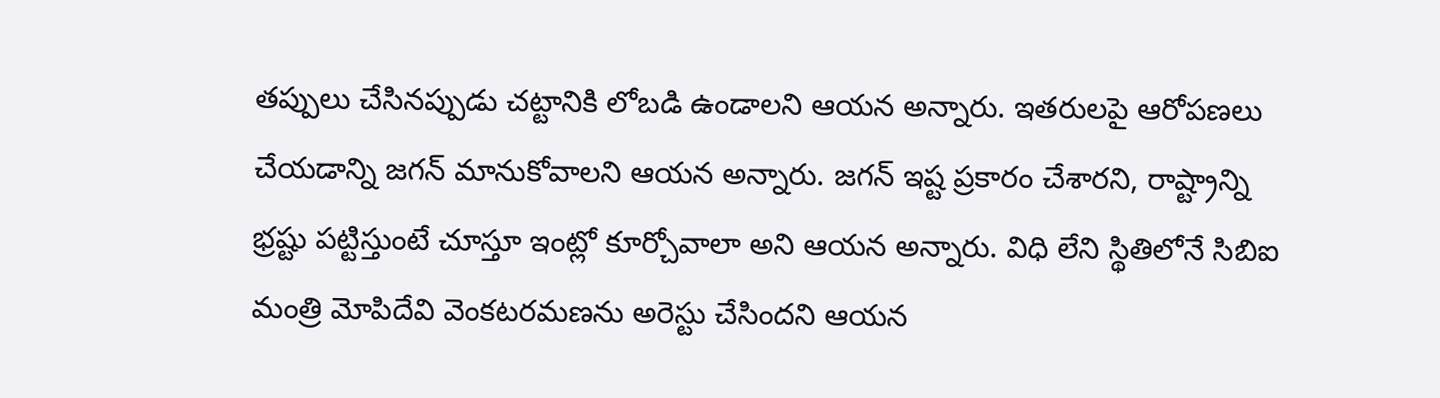తప్పులు చేసినప్పుడు చట్టానికి లోబడి ఉండాలని ఆయన అన్నారు. ఇతరులపై ఆరోపణలు చేయడాన్ని జగన్ మానుకోవాలని ఆయన అన్నారు. జగన్ ఇష్ట ప్రకారం చేశారని, రాష్ట్రాన్ని భ్రష్టు పట్టిస్తుంటే చూస్తూ ఇంట్లో కూర్చోవాలా అని ఆయన అన్నారు. విధి లేని స్థితిలోనే సిబిఐ మంత్రి మోపిదేవి వెంకటరమణను అరెస్టు చేసిందని ఆయన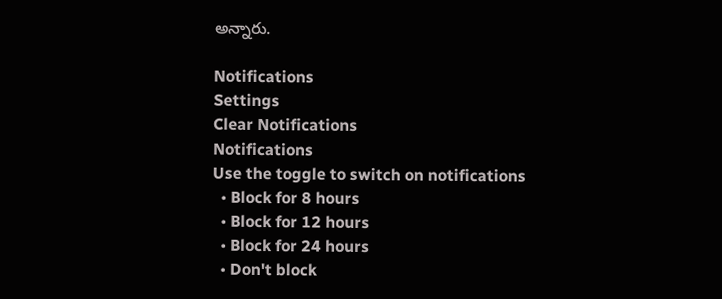అన్నారు.

Notifications
Settings
Clear Notifications
Notifications
Use the toggle to switch on notifications
  • Block for 8 hours
  • Block for 12 hours
  • Block for 24 hours
  • Don't block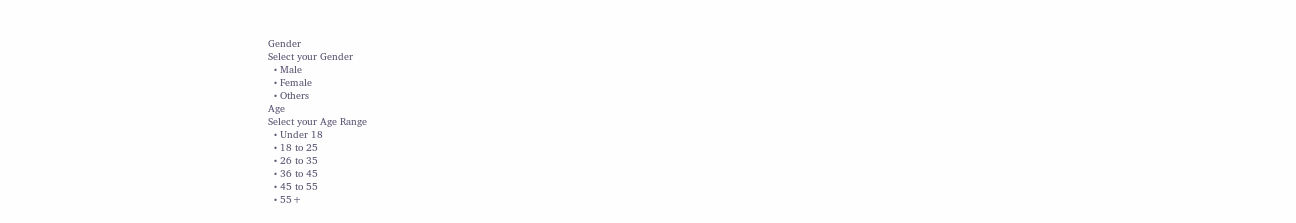Gender
Select your Gender
  • Male
  • Female
  • Others
Age
Select your Age Range
  • Under 18
  • 18 to 25
  • 26 to 35
  • 36 to 45
  • 45 to 55
  • 55+